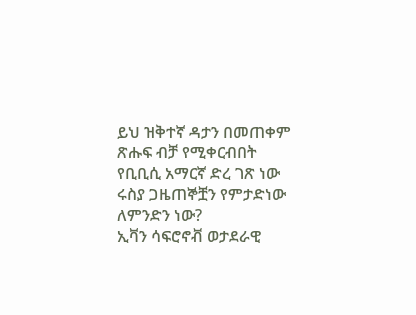ይህ ዝቅተኛ ዳታን በመጠቀም ጽሑፍ ብቻ የሚቀርብበት የቢቢሲ አማርኛ ድረ ገጽ ነው
ሩስያ ጋዜጠኞቿን የምታድነው ለምንድን ነው?
ኢቫን ሳፍሮኖቭ ወታደራዊ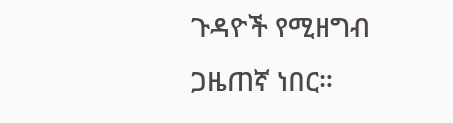ጉዳዮች የሚዘግብ ጋዜጠኛ ነበር።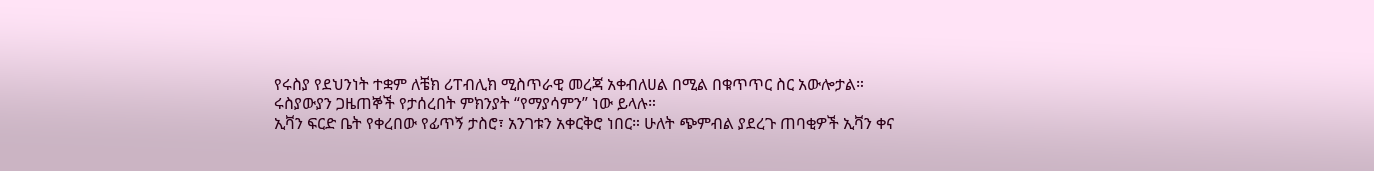የሩስያ የደህንነት ተቋም ለቼክ ሪፐብሊክ ሚስጥራዊ መረጃ አቀብለሀል በሚል በቁጥጥር ስር አውሎታል።
ሩስያውያን ጋዜጠኞች የታሰረበት ምክንያት “የማያሳምን” ነው ይላሉ።
ኢቫን ፍርድ ቤት የቀረበው የፊጥኝ ታስሮ፣ አንገቱን አቀርቅሮ ነበር። ሁለት ጭምብል ያደረጉ ጠባቂዎች ኢቫን ቀና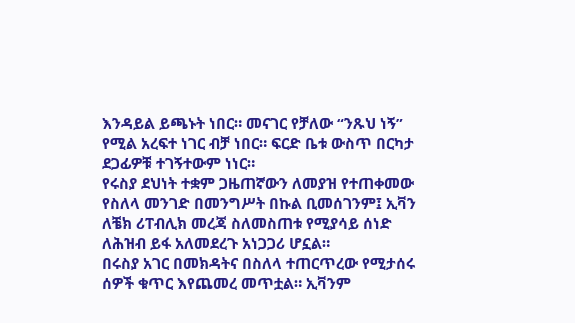እንዳይል ይጫኑት ነበር። መናገር የቻለው “ንጹህ ነኝ” የሚል አረፍተ ነገር ብቻ ነበር። ፍርድ ቤቱ ውስጥ በርካታ ደጋፊዎቹ ተገኝተውም ነነር።
የሩስያ ደህነት ተቋም ጋዜጠኛውን ለመያዝ የተጠቀመው የስለላ መንገድ በመንግሥት በኩል ቢመሰገንም፤ ኢቫን ለቼክ ሪፐብሊክ መረጃ ስለመስጠቱ የሚያሳይ ሰነድ ለሕዝብ ይፋ አለመደረጉ አነጋጋሪ ሆኗል።
በሩስያ አገር በመክዳትና በስለላ ተጠርጥረው የሚታሰሩ ሰዎች ቁጥር እየጨመረ መጥቷል። ኢቫንም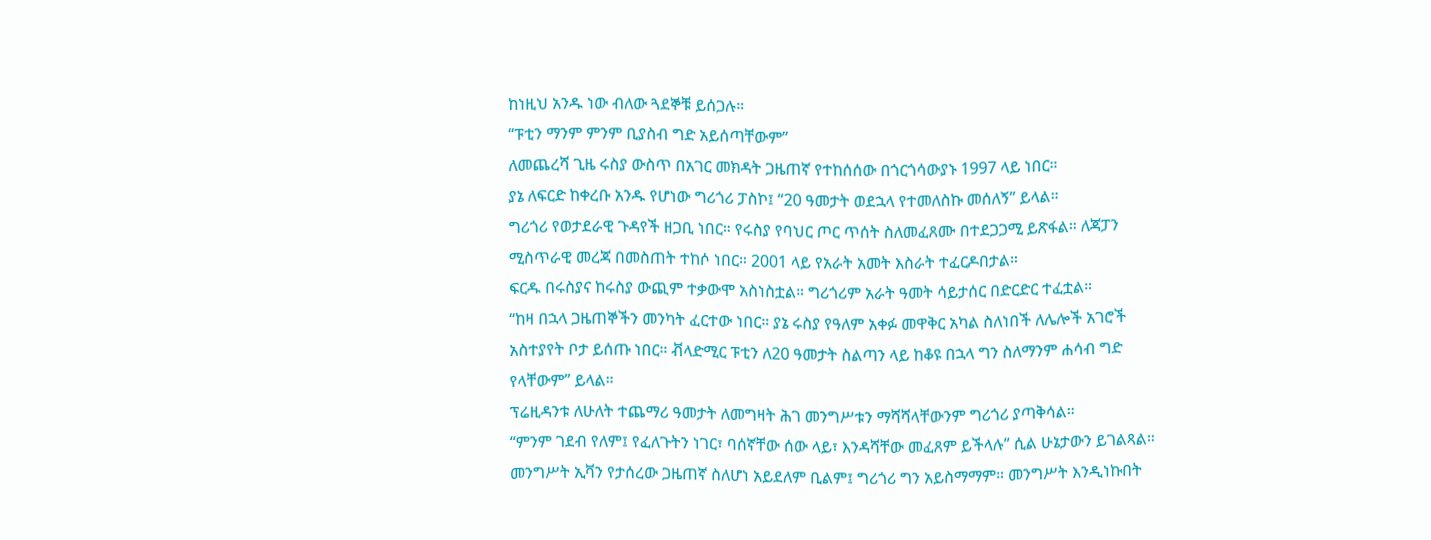ከነዚህ አንዱ ነው ብለው ጓደኞቹ ይሰጋሉ።
“ፑቲን ማንም ምንም ቢያስብ ግድ አይሰጣቸውም”
ለመጨረሻ ጊዜ ሩስያ ውስጥ በአገር መክዳት ጋዜጠኛ የተከሰሰው በጎርጎሳውያኑ 1997 ላይ ነበር።
ያኔ ለፍርድ ከቀረቡ አንዱ የሆነው ግሪጎሪ ፓስኮ፤ “20 ዓመታት ወደኋላ የተመለስኩ መሰለኝ” ይላል።
ግሪጎሪ የወታደራዊ ጉዳየች ዘጋቢ ነበር። የሩስያ የባህር ጦር ጥሰት ስለመፈጸሙ በተደጋጋሚ ይጽፋል። ለጃፓን ሚስጥራዊ መረጃ በመስጠት ተከሶ ነበር። 2001 ላይ የአራት አመት እስራት ተፈርዶበታል።
ፍርዱ በሩስያና ከሩስያ ውጪም ተቃውሞ አስነስቷል። ግሪጎሪም አራት ዓመት ሳይታሰር በድርድር ተፈቷል።
“ከዛ በኋላ ጋዜጠኞችን መንካት ፈርተው ነበር። ያኔ ሩስያ የዓለም አቀፉ መዋቅር አካል ስለነበች ለሌሎች አገሮች አስተያየት ቦታ ይሰጡ ነበር። ቭላድሚር ፑቲን ለ20 ዓመታት ስልጣን ላይ ከቆዩ በኋላ ግን ስለማንም ሐሳብ ግድ የላቸውም” ይላል።
ፕሬዚዳንቱ ለሁለት ተጨማሪ ዓመታት ለመግዛት ሕገ መንግሥቱን ማሻሻላቸውንም ግሪጎሪ ያጣቅሳል።
“ምንም ገደብ የለም፤ የፈለጉትን ነገር፣ ባሰኛቸው ሰው ላይ፣ እንዳሻቸው መፈጸም ይችላሉ” ሲል ሁኔታውን ይገልጻል።
መንግሥት ኢቫን የታሰረው ጋዜጠኛ ስለሆነ አይደለም ቢልም፤ ግሪጎሪ ግን አይስማማም። መንግሥት እንዲነኩበት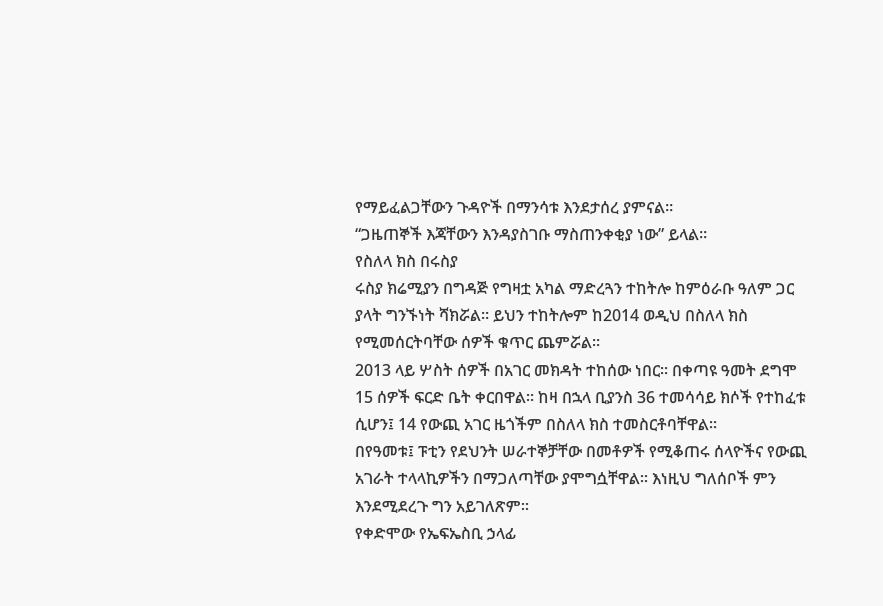የማይፈልጋቸውን ጉዳዮች በማንሳቱ እንደታሰረ ያምናል።
“ጋዜጠኞች እጃቸውን እንዳያስገቡ ማስጠንቀቂያ ነው” ይላል።
የስለላ ክስ በሩስያ
ሩስያ ክሬሚያን በግዳጅ የግዛቷ አካል ማድረጓን ተከትሎ ከምዕራቡ ዓለም ጋር ያላት ግንኙነት ሻክሯል። ይህን ተከትሎም ከ2014 ወዲህ በስለላ ክስ የሚመሰርትባቸው ሰዎች ቁጥር ጨምሯል።
2013 ላይ ሦስት ሰዎች በአገር መክዳት ተከሰው ነበር። በቀጣዩ ዓመት ደግሞ 15 ሰዎች ፍርድ ቤት ቀርበዋል። ከዛ በኋላ ቢያንስ 36 ተመሳሳይ ክሶች የተከፈቱ ሲሆን፤ 14 የውጪ አገር ዜጎችም በስለላ ክስ ተመስርቶባቸዋል።
በየዓመቱ፤ ፑቲን የደህንት ሠራተኞቻቸው በመቶዎች የሚቆጠሩ ሰላዮችና የውጪ አገራት ተላላኪዎችን በማጋለጣቸው ያሞግሷቸዋል። እነዚህ ግለሰቦች ምን እንደሚደረጉ ግን አይገለጽም።
የቀድሞው የኤፍኤስቢ ኃላፊ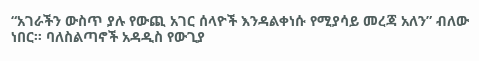“አገራችን ውስጥ ያሉ የውጪ አገር ሰላዮች እንዳልቀነሱ የሚያሳይ መረጃ አለን” ብለው ነበር። ባለስልጣኖች አዳዲስ የውጊያ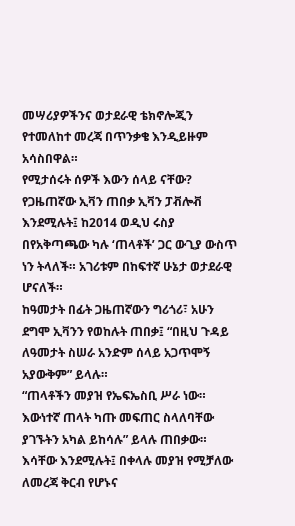መሣሪያዎችንና ወታደራዊ ቴክኖሎጂን የተመለከተ መረጃ በጥንቃቄ እንዲይዙም አሳስበዋል።
የሚታሰሩት ሰዎች እውን ሰላይ ናቸው?
የጋዜጠኛው ኢቫን ጠበቃ ኢቫን ፓቭሎቭ እንደሚሉት፤ ከ2014 ወዲህ ሩስያ በየአቅጣጫው ካሉ ‘ጠላቶች’ ጋር ውጊያ ውስጥ ነን ትላለች። አገሪቱም በከፍተኛ ሁኔታ ወታደራዊ ሆናለች።
ከዓመታት በፊት ጋዜጠኛውን ግሪጎሪ፣ አሁን ደግሞ ኢቫንን የወከሉት ጠበቃ፤ “በዚህ ጉዳይ ለዓመታት ስሠራ አንድም ሰላይ አጋጥሞኝ አያውቅም” ይላሉ።
“ጠላቶችን መያዝ የኤፍኤስቢ ሥራ ነው። እውነተኛ ጠላት ካጡ መፍጠር ስላለባቸው ያገኙትን አካል ይከሳሉ” ይላሉ ጠበቃው።
እሳቸው እንደሚሉት፤ በቀላሉ መያዝ የሚቻለው ለመረጃ ቅርብ የሆኑና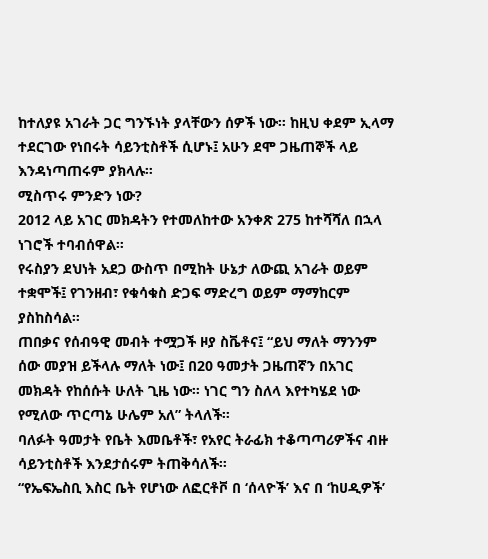ከተለያዩ አገራት ጋር ግንኙነት ያላቸውን ሰዎች ነው። ከዚህ ቀደም ኢላማ ተደርገው የነበሩት ሳይንቲስቶች ሲሆኑ፤ አሁን ደሞ ጋዜጠኞች ላይ እንዳነጣጠሩም ያክላሉ።
ሚስጥሩ ምንድን ነው?
2012 ላይ አገር መክዳትን የተመለከተው አንቀጽ 275 ከተሻሻለ በኋላ ነገሮች ተባብሰዋል።
የሩስያን ደህነት አደጋ ውስጥ በሚከት ሁኔታ ለውጪ አገራት ወይም ተቋሞች፤ የገንዘብ፣ የቁሳቁስ ድጋፍ ማድረግ ወይም ማማከርም ያስከስሳል።
ጠበቃና የሰብዓዊ መብት ተሟጋች ዞያ ስቬቶና፤ “ይህ ማለት ማንንም ሰው መያዝ ይችላሉ ማለት ነው፤ በ20 ዓመታት ጋዜጠኛን በአገር መክዳት የከሰሱት ሁለት ጊዜ ነው። ነገር ግን ስለላ እየተካሄደ ነው የሚለው ጥርጣኔ ሁሌም አለ” ትላለች።
ባለፉት ዓመታት የቤት እመቤቶች፣ የአየር ትራፊክ ተቆጣጣሪዎችና ብዙ ሳይንቲስቶች እንደታሰሩም ትጠቅሳለች።
“የኤፍኤስቢ እስር ቤት የሆነው ለፎርቶቮ በ ‘ሰላዮች’ እና በ ‘ከሀዲዎች’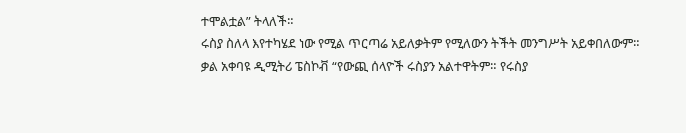ተሞልቷል” ትላለች።
ሩስያ ስለላ እየተካሄደ ነው የሚል ጥርጣሬ አይለቃትም የሚለውን ትችት መንግሥት አይቀበለውም።
ቃል አቀባዩ ዲሚትሪ ፔስኮቭ “የውጪ ሰላዮች ሩስያን አልተዋትም። የሩስያ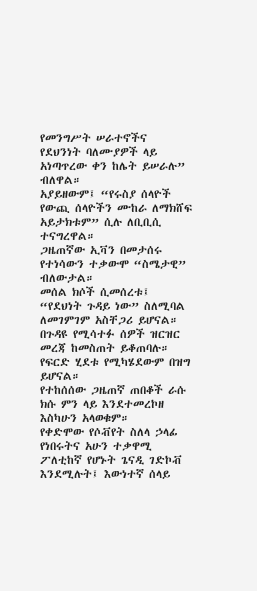የመንግሥት ሠራተኖችና የደህንነት ባለሙያዎች ላይ አነጣጥረው ቀን ከሌት ይሠራሉ” ብለዋል።
አያይዘውም፤ “የሩስያ ሰላዮች የውጪ ሰላዮችን ሙከራ ለማክሸፍ አይታክቱም” ሲሉ ለቢቢሲ ተናግረዋል።
ጋዜጠኛው ኢቫን በመታሰሩ የተነሳውን ተቃውሞ “ስሜታዊ” ብለውታል።
መሰል ክሶች ሲመሰረቱ፤ “የደህነት ጉዳይ ነው” ስለሚባል ለመገምገም አስቸጋሪ ይሆናል። በጉዳዩ የሚሳተፉ ሰዎች ዝርዝር መረጃ ከመስጠት ይቆጠባሉ። የፍርድ ሂደቱ የሚካሄደውም በዝግ ይሆናል።
የተከሰሰው ጋዜጠኛ ጠበቆች ራሱ ክሱ ምን ላይ እንደተመረኮዘ እስካሁን አላወቁም።
የቀድሞው የሶቭየት ስለላ ኃላፊ የነበሩትና አሁን ተቃዋሚ ፖለቲከኛ የሆኑት ጌናዲ ገድኮቭ እንደሚሉት፤ እውነተኛ ሰላይ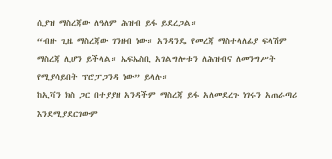ሲያዝ ማስረጃው ለዓለም ሕዝብ ይፋ ይደረጋል።
“ብዙ ጊዜ ማስረጃው ገንዘብ ነው። አንዳንዴ የመረጃ ማስተላለፊያ ፍላሽም ማስረጃ ሊሆን ይችላል። ኤፍኤስቢ አገልግሎቱን ለሕዝብና ለመንግሥት የሚያሳይበት ፕሮፓጋንዳ ነው” ይላሉ።
ከኢቫን ክስ ጋር በተያያዘ አንዳችም ማስረጃ ይፋ አለመደረጉ ነገሩን አጠራጣሪ እንደሚያደርገውም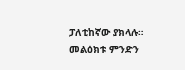ፓለቲከኛው ያክላሉ።
መልዕክቱ ምንድን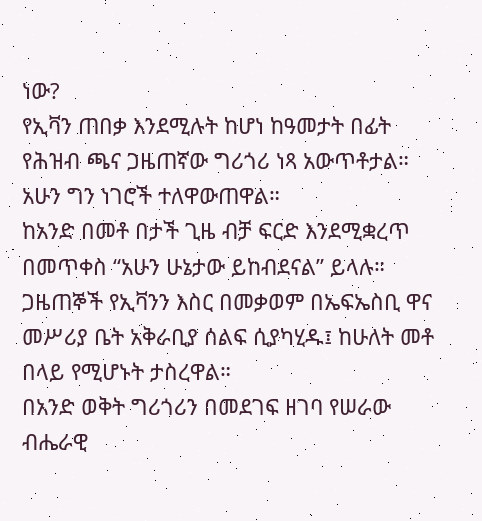ነው?
የኢቫን ጠበቃ እንደሚሉት ከሆነ ከዓመታት በፊት የሕዝብ ጫና ጋዜጠኛው ግሪጎሪ ነጻ አውጥቶታል። አሁን ግን ነገሮች ተለዋውጠዋል።
ከአንድ በመቶ በታች ጊዜ ብቻ ፍርድ እንደሚቋረጥ በመጥቀስ “አሁን ሁኔታው ይከብደናል” ይላሉ።
ጋዜጠኞች የኢቫንን እስር በመቃወም በኤፍኤስቢ ዋና መሥሪያ ቤት አቅራቢያ ሰልፍ ሲያካሂዱ፤ ከሁለት መቶ በላይ የሚሆኑት ታስረዋል።
በአንድ ወቅት ግሪጎሪን በመደገፍ ዘገባ የሠራው ብሔራዊ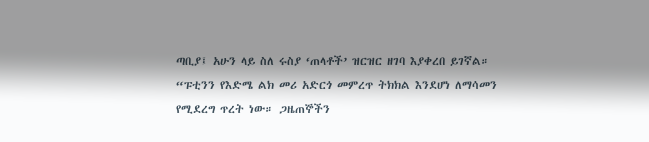ጣቢያ፤ አሁን ላይ ስለ ሩስያ ‘ጠላቶች’ ዝርዝር ዘገባ እያቀረበ ይገኛል።
“ፑቲንን የእድሜ ልክ መሪ አድርጎ መምረጥ ትክክል እንደሆነ ለማሳመን የሚደረግ ጥረት ነው። ጋዜጠኞችን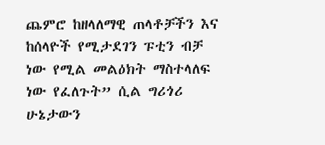ጨምሮ ከዘላለማዊ ጠላቶቻችን እና ከሰላዮች የሚታደገን ፑቲን ብቻ ነው የሚል መልዕክት ማስተላለፍ ነው የፈለጉት” ሲል ግሪጎሪ ሁኔታውን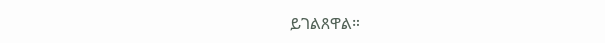ይገልጸዋል።